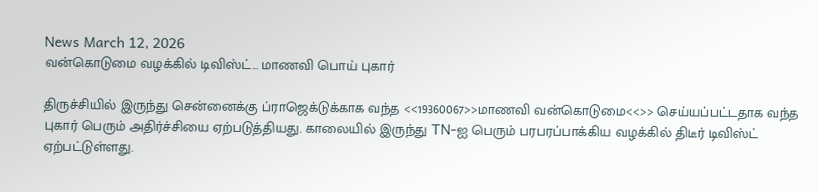News March 12, 2026
வன்கொடுமை வழக்கில் டிவிஸ்ட்… மாணவி பொய் புகார்

திருச்சியில் இருந்து சென்னைக்கு ப்ராஜெக்டுக்காக வந்த <<19360067>>மாணவி வன்கொடுமை<<>> செய்யப்பட்டதாக வந்த புகார் பெரும் அதிர்ச்சியை ஏற்படுத்தியது. காலையில் இருந்து TN-ஐ பெரும் பரபரப்பாக்கிய வழக்கில் திடீர் டிவிஸ்ட் ஏற்பட்டுள்ளது.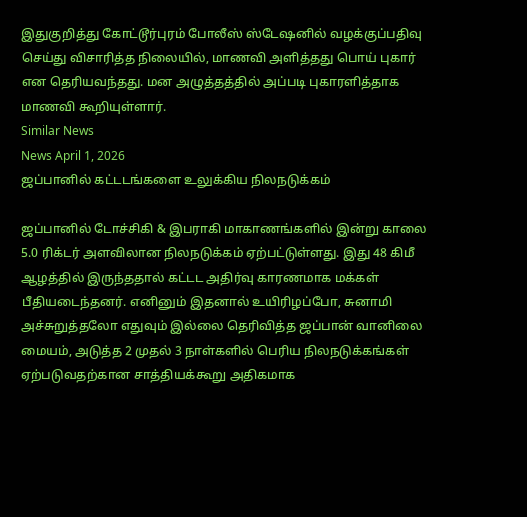இதுகுறித்து கோட்டூர்புரம் போலீஸ் ஸ்டேஷனில் வழக்குப்பதிவு செய்து விசாரித்த நிலையில், மாணவி அளித்தது பொய் புகார் என தெரியவந்தது. மன அழுத்தத்தில் அப்படி புகாரளித்தாக மாணவி கூறியுள்ளார்.
Similar News
News April 1, 2026
ஜப்பானில் கட்டடங்களை உலுக்கிய நிலநடுக்கம்

ஜப்பானில் டோச்சிகி & இபராகி மாகாணங்களில் இன்று காலை 5.0 ரிக்டர் அளவிலான நிலநடுக்கம் ஏற்பட்டுள்ளது. இது 48 கிமீ ஆழத்தில் இருந்ததால் கட்டட அதிர்வு காரணமாக மக்கள் பீதியடைந்தனர். எனினும் இதனால் உயிரிழப்போ, சுனாமி அச்சுறுத்தலோ எதுவும் இல்லை தெரிவித்த ஜப்பான் வானிலை மையம், அடுத்த 2 முதல் 3 நாள்களில் பெரிய நிலநடுக்கங்கள் ஏற்படுவதற்கான சாத்தியக்கூறு அதிகமாக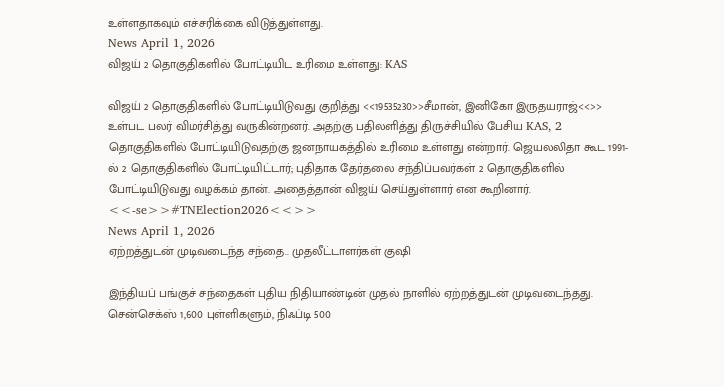உள்ளதாகவும் எச்சரிக்கை விடுத்துள்ளது.
News April 1, 2026
விஜய் 2 தொகுதிகளில் போட்டியிட உரிமை உள்ளது: KAS

விஜய் 2 தொகுதிகளில் போட்டியிடுவது குறித்து <<19535230>>சீமான், இனிகோ இருதயராஜ்<<>> உள்பட பலர் விமர்சித்து வருகின்றனர். அதற்கு பதிலளித்து திருச்சியில் பேசிய KAS, 2 தொகுதிகளில் போட்டியிடுவதற்கு ஜனநாயகத்தில் உரிமை உள்ளது என்றார். ஜெயலலிதா கூட 1991-ல் 2 தொகுதிகளில் போட்டியிட்டார்; புதிதாக தேர்தலை சந்திப்பவர்கள் 2 தொகுதிகளில் போட்டியிடுவது வழக்கம் தான். அதைத்தான் விஜய் செய்துள்ளார் என கூறினார். <<-se>>#TNElection2026<<>>
News April 1, 2026
ஏற்றத்துடன் முடிவடைந்த சந்தை.. முதலீட்டாளர்கள் குஷி

இந்தியப் பங்குச் சந்தைகள் புதிய நிதியாண்டின் முதல் நாளில் ஏற்றத்துடன் முடிவடைந்தது. சென்செக்ஸ் 1,600 புள்ளிகளும், நிஃப்டி 500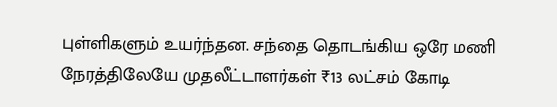புள்ளிகளும் உயர்ந்தன. சந்தை தொடங்கிய ஒரே மணி நேரத்திலேயே முதலீட்டாளர்கள் ₹13 லட்சம் கோடி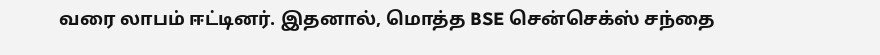வரை லாபம் ஈட்டினர். இதனால், மொத்த BSE சென்செக்ஸ் சந்தை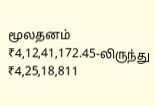மூலதனம் ₹4,12,41,172.45-லிருந்து ₹4,25,18,811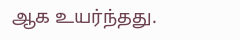ஆக உயர்ந்தது.